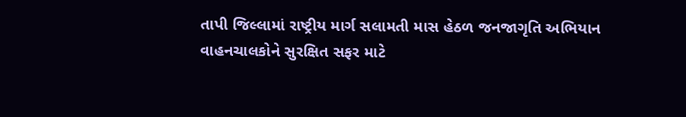તાપી જિલ્લામાં રાષ્ટ્રીય માર્ગ સલામતી માસ હેઠળ જનજાગૃતિ અભિયાન
વાહનચાલકોને સુરક્ષિત સફર માટે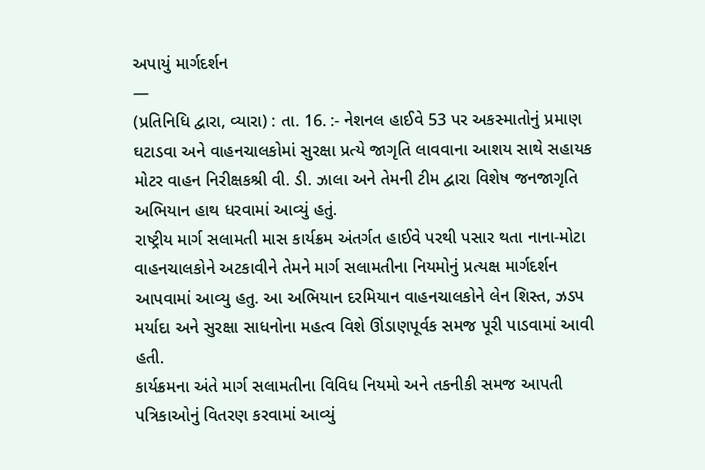અપાયું માર્ગદર્શન
—
(પ્રતિનિધિ દ્વારા, વ્યારા) : તા. 16. :- નેશનલ હાઈવે 53 પર અકસ્માતોનું પ્રમાણ ઘટાડવા અને વાહનચાલકોમાં સુરક્ષા પ્રત્યે જાગૃતિ લાવવાના આશય સાથે સહાયક મોટર વાહન નિરીક્ષકશ્રી વી. ડી. ઝાલા અને તેમની ટીમ દ્વારા વિશેષ જનજાગૃતિ અભિયાન હાથ ધરવામાં આવ્યું હતું.
રાષ્ટ્રીય માર્ગ સલામતી માસ કાર્યક્રમ અંતર્ગત હાઈવે પરથી પસાર થતા નાના-મોટા વાહનચાલકોને અટકાવીને તેમને માર્ગ સલામતીના નિયમોનું પ્રત્યક્ષ માર્ગદર્શન આપવામાં આવ્યુ હતુ. આ અભિયાન દરમિયાન વાહનચાલકોને લેન શિસ્ત, ઝડપ મર્યાદા અને સુરક્ષા સાધનોના મહત્વ વિશે ઊંડાણપૂર્વક સમજ પૂરી પાડવામાં આવી હતી.
કાર્યક્રમના અંતે માર્ગ સલામતીના વિવિધ નિયમો અને તકનીકી સમજ આપતી પત્રિકાઓનું વિતરણ કરવામાં આવ્યું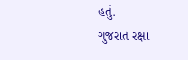હતું.
ગુજરાત રક્ષા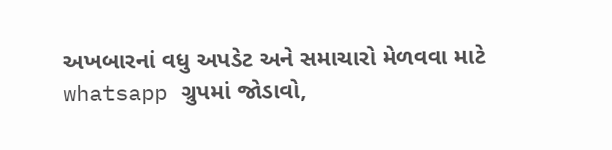અખબારનાં વધુ અપડેટ અને સમાચારો મેળવવા માટે whatsapp ગ્રુપમાં જોડાવો,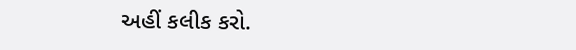અહીં કલીક કરો.